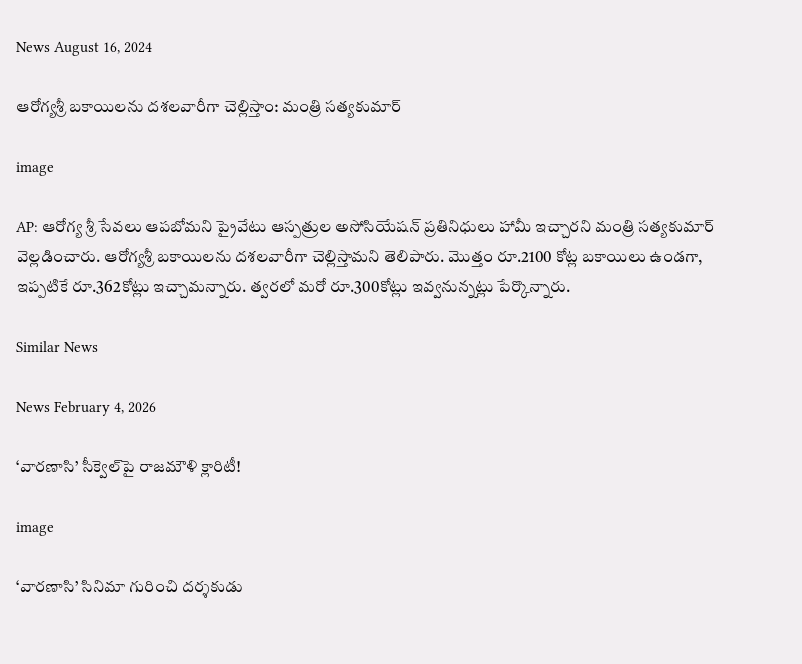News August 16, 2024

ఆరోగ్యశ్రీ బకాయిలను దశలవారీగా చెల్లిస్తాం: మంత్రి సత్యకుమార్

image

AP: ఆరోగ్య శ్రీ సేవలు ఆపబోమని ప్రైవేటు ఆస్పత్రుల అసోసియేషన్ ప్రతినిధులు హామీ ఇచ్చారని మంత్రి సత్యకుమార్ వెల్లడించారు. ఆరోగ్యశ్రీ బకాయిలను దశలవారీగా చెల్లిస్తామని తెలిపారు. మొత్తం రూ.2100 కోట్ల బకాయిలు ఉండగా, ఇప్పటికే రూ.362కోట్లు ఇచ్చామన్నారు. త్వరలో మరో రూ.300కోట్లు ఇవ్వనున్నట్లు పేర్కొన్నారు.

Similar News

News February 4, 2026

‘వారణాసి’ సీక్వెల్‌పై రాజమౌళి క్లారిటీ!

image

‘వారణాసి’ సినిమా గురించి దర్శకుడు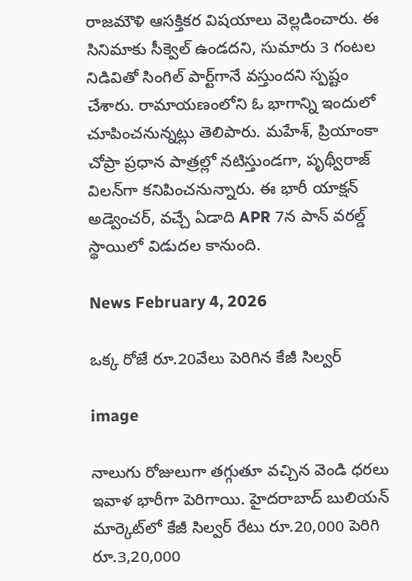రాజమౌళి ఆసక్తికర విషయాలు వెల్లడించారు. ఈ సినిమాకు సీక్వెల్ ఉండదని, సుమారు 3 గంటల నిడివితో సింగిల్ పార్ట్‌గానే వస్తుందని స్పష్టం చేశారు. రామాయణంలోని ఓ భాగాన్ని ఇందులో చూపించనున్నట్లు తెలిపారు. మహేశ్, ప్రియాంకా చోప్రా ప్రధాన పాత్రల్లో నటిస్తుండగా, పృథ్వీరాజ్ విలన్‌గా కనిపించనున్నారు. ఈ భారీ యాక్షన్ అడ్వెంచర్, వచ్చే ఏడాది APR 7న పాన్ వరల్డ్ స్థాయిలో విడుదల కానుంది.

News February 4, 2026

ఒక్క రోజే రూ.20వేలు పెరిగిన కేజీ సిల్వర్

image

నాలుగు రోజులుగా తగ్గుతూ వచ్చిన వెండి ధరలు ఇవాళ భారీగా పెరిగాయి. హైదరాబాద్ బులియన్ మార్కెట్‌లో కేజీ సిల్వర్ రేటు రూ.20,000 పెరిగి రూ.3,20,000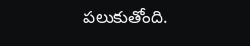పలుకుతోంది.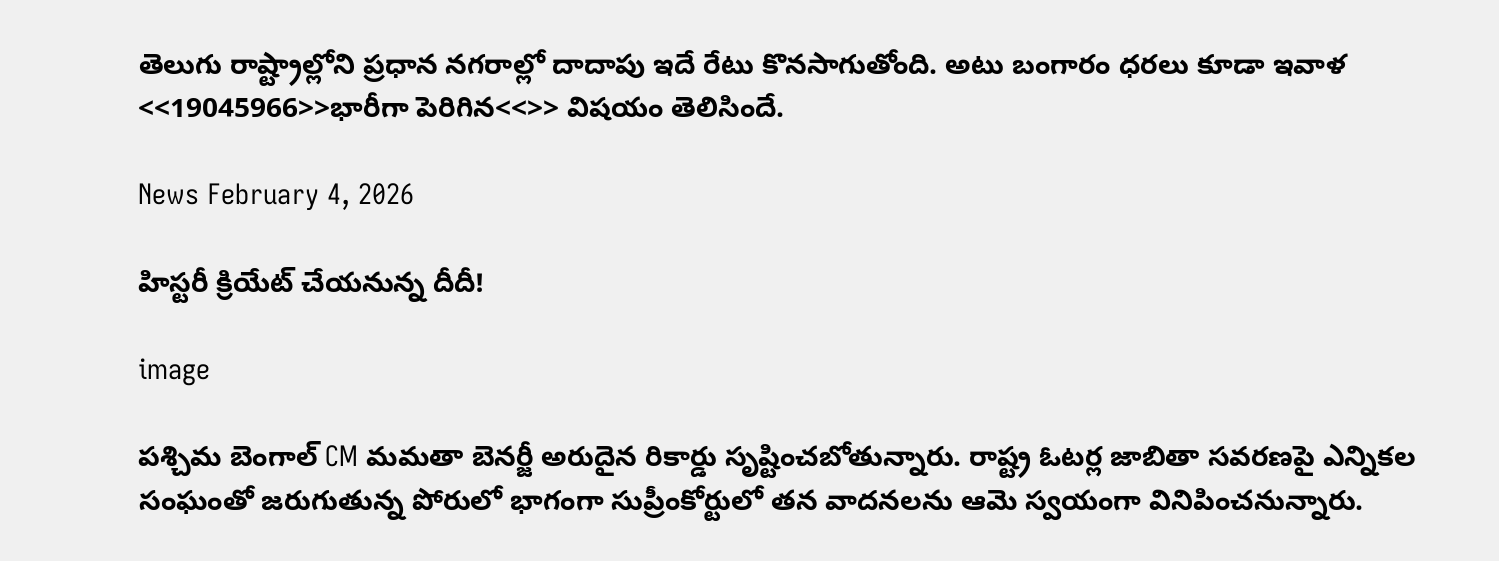తెలుగు రాష్ట్రాల్లోని ప్రధాన నగరాల్లో దాదాపు ఇదే రేటు కొనసాగుతోంది. అటు బంగారం ధరలు కూడా ఇవాళ <<19045966>>భారీగా పెరిగిన<<>> విషయం తెలిసిందే.

News February 4, 2026

హిస్టరీ క్రియేట్ చేయనున్న దీదీ!

image

పశ్చిమ బెంగాల్ CM మమతా బెనర్జీ అరుదైన రికార్డు సృష్టించబోతున్నారు. రాష్ట్ర ఓటర్ల జాబితా సవరణపై ఎన్నికల సంఘంతో జరుగుతున్న పోరులో భాగంగా సుప్రీంకోర్టులో తన వాదనలను ఆమె స్వయంగా వినిపించనున్నారు.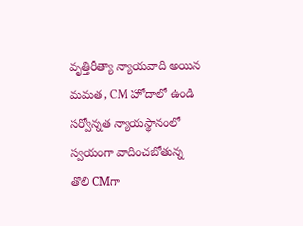వృత్తిరీత్యా న్యాయవాది అయిన మమత, CM హోదాలో ఉండి సర్వోన్నత న్యాయస్థానంలో స్వయంగా వాదించబోతున్న తొలి CMగా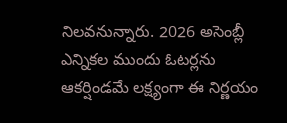నిలవనున్నారు. 2026 అసెంబ్లీ ఎన్నికల ముందు ఓటర్లను ఆకర్షిండమే లక్ష్యంగా ఈ నిర్ణయం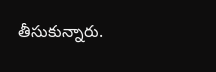తీసుకున్నారు.